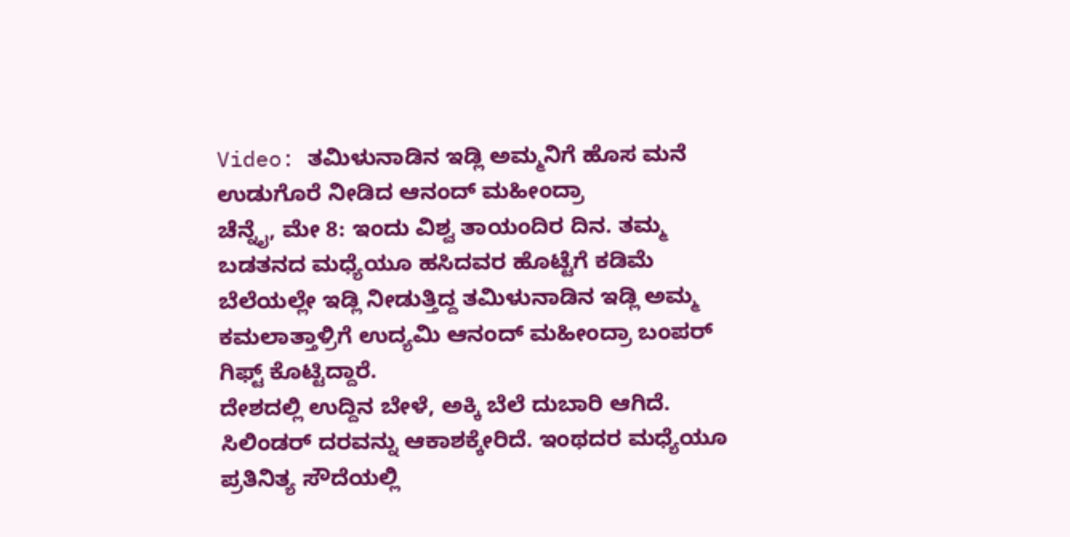Video: ತಮಿಳುನಾಡಿನ ಇಡ್ಲಿ ಅಮ್ಮನಿಗೆ ಹೊಸ ಮನೆ ಉಡುಗೊರೆ ನೀಡಿದ ಆನಂದ್ ಮಹೀಂದ್ರಾ
ಚೆನ್ನೈ, ಮೇ 8: ಇಂದು ವಿಶ್ವ ತಾಯಂದಿರ ದಿನ. ತಮ್ಮ ಬಡತನದ ಮಧ್ಯೆಯೂ ಹಸಿದವರ ಹೊಟ್ಟೆಗೆ ಕಡಿಮೆ ಬೆಲೆಯಲ್ಲೇ ಇಡ್ಲಿ ನೀಡುತ್ತಿದ್ದ ತಮಿಳುನಾಡಿನ ಇಡ್ಲಿ ಅಮ್ಮ ಕಮಲಾತ್ತಾಳ್ರಿಗೆ ಉದ್ಯಮಿ ಆನಂದ್ ಮಹೀಂದ್ರಾ ಬಂಪರ್ ಗಿಫ್ಟ್ ಕೊಟ್ಟಿದ್ದಾರೆ.
ದೇಶದಲ್ಲಿ ಉದ್ದಿನ ಬೇಳೆ, ಅಕ್ಕಿ ಬೆಲೆ ದುಬಾರಿ ಆಗಿದೆ. ಸಿಲಿಂಡರ್ ದರವನ್ನು ಆಕಾಶಕ್ಕೇರಿದೆ. ಇಂಥದರ ಮಧ್ಯೆಯೂ ಪ್ರತಿನಿತ್ಯ ಸೌದೆಯಲ್ಲಿ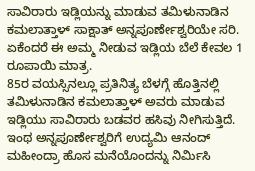ಸಾವಿರಾರು ಇಡ್ಲಿಯನ್ನು ಮಾಡುವ ತಮಿಳುನಾಡಿನ ಕಮಲಾತ್ತಾಳ್ ಸಾಕ್ಷಾತ್ ಅನ್ನಪೂರ್ಣೇಶ್ವರಿಯೇ ಸರಿ. ಏಕೆಂದರೆ ಈ ಅಮ್ಮ ನೀಡುವ ಇಡ್ಲಿಯ ಬೆಲೆ ಕೇವಲ 1 ರೂಪಾಯಿ ಮಾತ್ರ.
85ರ ವಯಸ್ಸಿನಲ್ಲೂ ಪ್ರತಿನಿತ್ಯ ಬೆಳಗ್ಗೆ ಹೊತ್ತಿನಲ್ಲಿ ತಮಿಳುನಾಡಿನ ಕಮಲಾತ್ತಾಳ್ ಅವರು ಮಾಡುವ ಇಡ್ಲಿಯು ಸಾವಿರಾರು ಬಡವರ ಹಸಿವು ನೀಗಿಸುತ್ತಿದೆ. ಇಂಥ ಅನ್ನಪೂರ್ಣೇಶ್ವರಿಗೆ ಉದ್ಯಮಿ ಆನಂದ್ ಮಹೀಂದ್ರಾ ಹೊಸ ಮನೆಯೊಂದನ್ನು ನಿರ್ಮಿಸಿ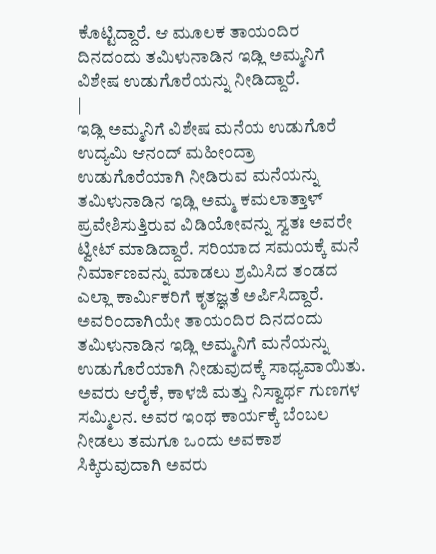ಕೊಟ್ಟಿದ್ದಾರೆ. ಆ ಮೂಲಕ ತಾಯಂದಿರ ದಿನದಂದು ತಮಿಳುನಾಡಿನ ಇಡ್ಲಿ ಅಮ್ಮನಿಗೆ ವಿಶೇಷ ಉಡುಗೊರೆಯನ್ನು ನೀಡಿದ್ದಾರೆ.
|
ಇಡ್ಲಿ ಅಮ್ಮನಿಗೆ ವಿಶೇಷ ಮನೆಯ ಉಡುಗೊರೆ
ಉದ್ಯಮಿ ಆನಂದ್ ಮಹೀಂದ್ರಾ ಉಡುಗೊರೆಯಾಗಿ ನೀಡಿರುವ ಮನೆಯನ್ನು ತಮಿಳುನಾಡಿನ ಇಡ್ಲಿ ಅಮ್ಮ ಕಮಲಾತ್ತಾಳ್ ಪ್ರವೇಶಿಸುತ್ತಿರುವ ವಿಡಿಯೋವನ್ನು ಸ್ವತಃ ಅವರೇ ಟ್ವೀಟ್ ಮಾಡಿದ್ದಾರೆ. ಸರಿಯಾದ ಸಮಯಕ್ಕೆ ಮನೆ ನಿರ್ಮಾಣವನ್ನು ಮಾಡಲು ಶ್ರಮಿಸಿದ ತಂಡದ ಎಲ್ಲಾ ಕಾರ್ಮಿಕರಿಗೆ ಕೃತಜ್ಞತೆ ಅರ್ಪಿಸಿದ್ದಾರೆ. ಅವರಿಂದಾಗಿಯೇ ತಾಯಂದಿರ ದಿನದಂದು ತಮಿಳುನಾಡಿನ ಇಡ್ಲಿ ಅಮ್ಮನಿಗೆ ಮನೆಯನ್ನು ಉಡುಗೊರೆಯಾಗಿ ನೀಡುವುದಕ್ಕೆ ಸಾಧ್ಯವಾಯಿತು. ಅವರು ಆರೈಕೆ, ಕಾಳಜಿ ಮತ್ತು ನಿಸ್ವಾರ್ಥ ಗುಣಗಳ ಸಮ್ಮಿಲನ. ಅವರ ಇಂಥ ಕಾರ್ಯಕ್ಕೆ ಬೆಂಬಲ ನೀಡಲು ತಮಗೂ ಒಂದು ಅವಕಾಶ ಸಿಕ್ಕಿರುವುದಾಗಿ ಅವರು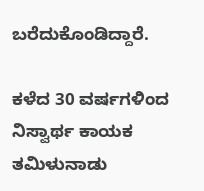ಬರೆದುಕೊಂಡಿದ್ದಾರೆ.

ಕಳೆದ 30 ವರ್ಷಗಳಿಂದ ನಿಸ್ವಾರ್ಥ ಕಾಯಕ
ತಮಿಳುನಾಡು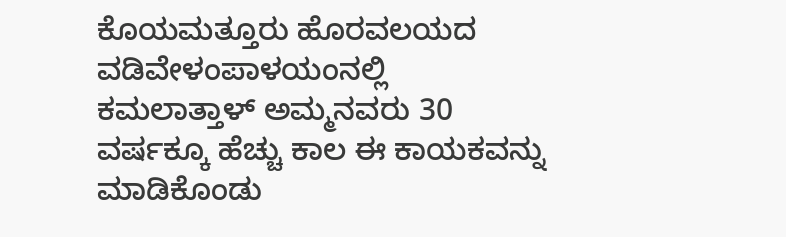ಕೊಯಮತ್ತೂರು ಹೊರವಲಯದ ವಡಿವೇಳಂಪಾಳಯಂನಲ್ಲಿ ಕಮಲಾತ್ತಾಳ್ ಅಮ್ಮನವರು 30 ವರ್ಷಕ್ಕೂ ಹೆಚ್ಚು ಕಾಲ ಈ ಕಾಯಕವನ್ನು ಮಾಡಿಕೊಂಡು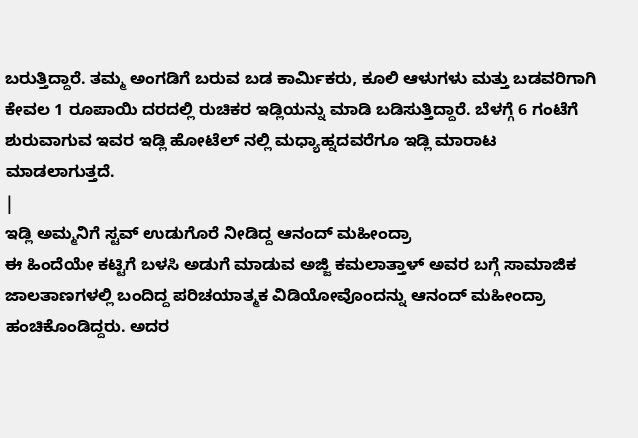ಬರುತ್ತಿದ್ದಾರೆ. ತಮ್ಮ ಅಂಗಡಿಗೆ ಬರುವ ಬಡ ಕಾರ್ಮಿಕರು, ಕೂಲಿ ಆಳುಗಳು ಮತ್ತು ಬಡವರಿಗಾಗಿ ಕೇವಲ 1 ರೂಪಾಯಿ ದರದಲ್ಲಿ ರುಚಿಕರ ಇಡ್ಲಿಯನ್ನು ಮಾಡಿ ಬಡಿಸುತ್ತಿದ್ದಾರೆ. ಬೆಳಗ್ಗೆ 6 ಗಂಟೆಗೆ ಶುರುವಾಗುವ ಇವರ ಇಡ್ಲಿ ಹೋಟೆಲ್ ನಲ್ಲಿ ಮಧ್ಯಾಹ್ನದವರೆಗೂ ಇಡ್ಲಿ ಮಾರಾಟ ಮಾಡಲಾಗುತ್ತದೆ.
|
ಇಡ್ಲಿ ಅಮ್ಮನಿಗೆ ಸ್ಟವ್ ಉಡುಗೊರೆ ನೀಡಿದ್ದ ಆನಂದ್ ಮಹೀಂದ್ರಾ
ಈ ಹಿಂದೆಯೇ ಕಟ್ಟಿಗೆ ಬಳಸಿ ಅಡುಗೆ ಮಾಡುವ ಅಜ್ಜಿ ಕಮಲಾತ್ತಾಳ್ ಅವರ ಬಗ್ಗೆ ಸಾಮಾಜಿಕ ಜಾಲತಾಣಗಳಲ್ಲಿ ಬಂದಿದ್ದ ಪರಿಚಯಾತ್ಮಕ ವಿಡಿಯೋವೊಂದನ್ನು ಆನಂದ್ ಮಹೀಂದ್ರಾ ಹಂಚಿಕೊಂಡಿದ್ದರು. ಅದರ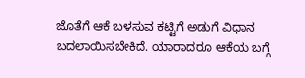ಜೊತೆಗೆ ಆಕೆ ಬಳಸುವ ಕಟ್ಟಿಗೆ ಅಡುಗೆ ವಿಧಾನ ಬದಲಾಯಿಸಬೇಕಿದೆ. ಯಾರಾದರೂ ಆಕೆಯ ಬಗ್ಗೆ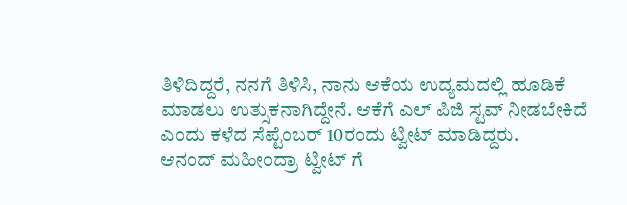ತಿಳಿದಿದ್ದರೆ, ನನಗೆ ತಿಳಿಸಿ, ನಾನು ಆಕೆಯ ಉದ್ಯಮದಲ್ಲಿ ಹೂಡಿಕೆ ಮಾಡಲು ಉತ್ಸುಕನಾಗಿದ್ದೇನೆ. ಆಕೆಗೆ ಎಲ್ ಪಿಜಿ ಸ್ಟವ್ ನೀಡಬೇಕಿದೆ ಎಂದು ಕಳೆದ ಸೆಪ್ಟೆಂಬರ್ 10ರಂದು ಟ್ವೀಟ್ ಮಾಡಿದ್ದರು.
ಆನಂದ್ ಮಹೀಂದ್ರಾ ಟ್ವೀಟ್ ಗೆ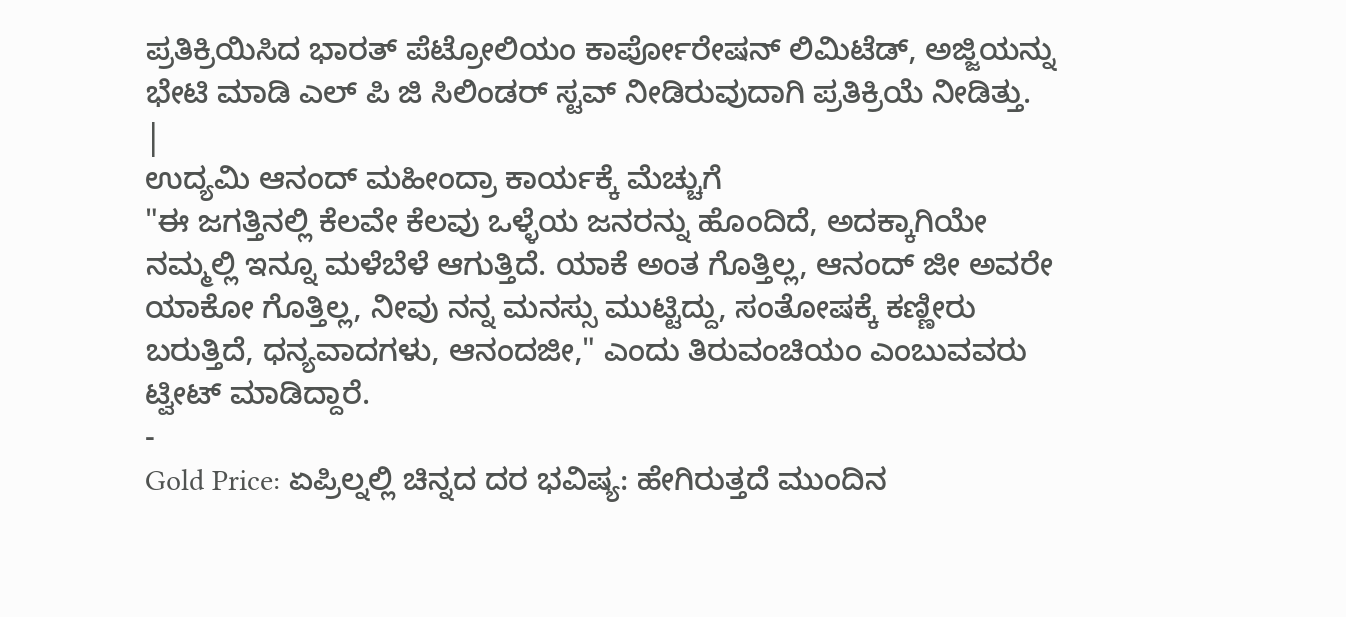ಪ್ರತಿಕ್ರಿಯಿಸಿದ ಭಾರತ್ ಪೆಟ್ರೋಲಿಯಂ ಕಾರ್ಪೋರೇಷನ್ ಲಿಮಿಟೆಡ್, ಅಜ್ಜಿಯನ್ನು ಭೇಟಿ ಮಾಡಿ ಎಲ್ ಪಿ ಜಿ ಸಿಲಿಂಡರ್ ಸ್ಟವ್ ನೀಡಿರುವುದಾಗಿ ಪ್ರತಿಕ್ರಿಯೆ ನೀಡಿತ್ತು.
|
ಉದ್ಯಮಿ ಆನಂದ್ ಮಹೀಂದ್ರಾ ಕಾರ್ಯಕ್ಕೆ ಮೆಚ್ಚುಗೆ
"ಈ ಜಗತ್ತಿನಲ್ಲಿ ಕೆಲವೇ ಕೆಲವು ಒಳ್ಳೆಯ ಜನರನ್ನು ಹೊಂದಿದೆ, ಅದಕ್ಕಾಗಿಯೇ ನಮ್ಮಲ್ಲಿ ಇನ್ನೂ ಮಳೆಬೆಳೆ ಆಗುತ್ತಿದೆ. ಯಾಕೆ ಅಂತ ಗೊತ್ತಿಲ್ಲ, ಆನಂದ್ ಜೀ ಅವರೇ ಯಾಕೋ ಗೊತ್ತಿಲ್ಲ, ನೀವು ನನ್ನ ಮನಸ್ಸು ಮುಟ್ಟಿದ್ದು, ಸಂತೋಷಕ್ಕೆ ಕಣ್ಣೀರು ಬರುತ್ತಿದೆ, ಧನ್ಯವಾದಗಳು, ಆನಂದಜೀ," ಎಂದು ತಿರುವಂಚಿಯಂ ಎಂಬುವವರು ಟ್ವೀಟ್ ಮಾಡಿದ್ದಾರೆ.
-
Gold Price: ಏಪ್ರಿಲ್ನಲ್ಲಿ ಚಿನ್ನದ ದರ ಭವಿಷ್ಯ: ಹೇಗಿರುತ್ತದೆ ಮುಂದಿನ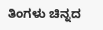ತಿಂಗಳು ಚಿನ್ನದ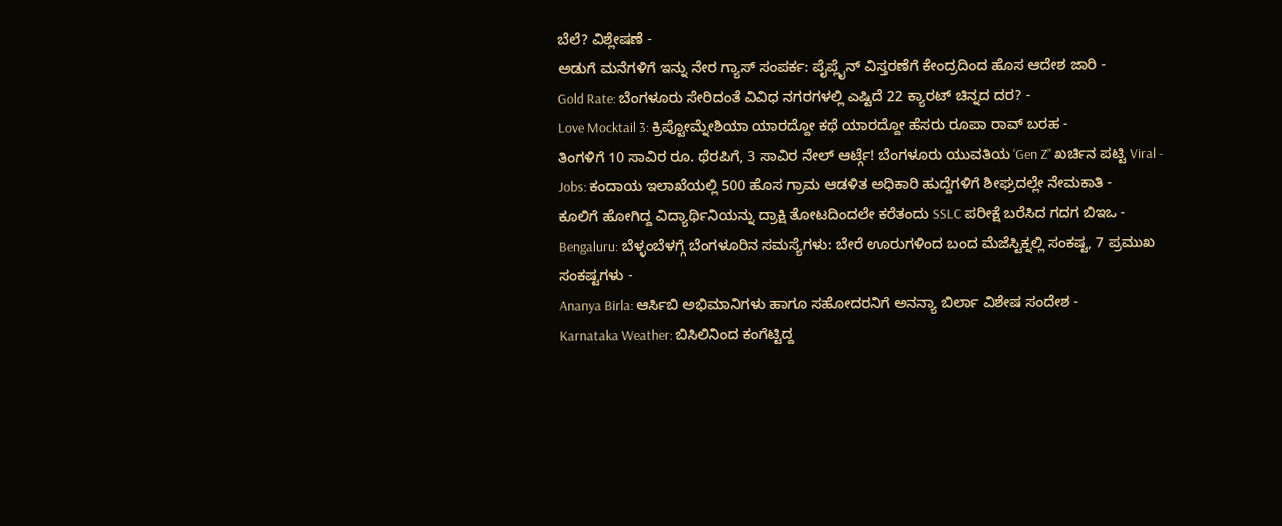ಬೆಲೆ? ವಿಶ್ಲೇಷಣೆ -
ಅಡುಗೆ ಮನೆಗಳಿಗೆ ಇನ್ನು ನೇರ ಗ್ಯಾಸ್ ಸಂಪರ್ಕ: ಪೈಪ್ಲೈನ್ ವಿಸ್ತರಣೆಗೆ ಕೇಂದ್ರದಿಂದ ಹೊಸ ಆದೇಶ ಜಾರಿ -
Gold Rate: ಬೆಂಗಳೂರು ಸೇರಿದಂತೆ ವಿವಿಧ ನಗರಗಳಲ್ಲಿ ಎಷ್ಟಿದೆ 22 ಕ್ಯಾರಟ್ ಚಿನ್ನದ ದರ? -
Love Mocktail 3: ಕ್ರಿಪ್ಟೋಮ್ನೇಶಿಯಾ ಯಾರದ್ದೋ ಕಥೆ ಯಾರದ್ದೋ ಹೆಸರು ರೂಪಾ ರಾವ್ ಬರಹ -
ತಿಂಗಳಿಗೆ 10 ಸಾವಿರ ರೂ. ಥೆರಪಿಗೆ, 3 ಸಾವಿರ ನೇಲ್ ಆರ್ಟ್ಗೆ! ಬೆಂಗಳೂರು ಯುವತಿಯ 'Gen Z’' ಖರ್ಚಿನ ಪಟ್ಟಿ Viral -
Jobs: ಕಂದಾಯ ಇಲಾಖೆಯಲ್ಲಿ 500 ಹೊಸ ಗ್ರಾಮ ಆಡಳಿತ ಅಧಿಕಾರಿ ಹುದ್ದೆಗಳಿಗೆ ಶೀಘ್ರದಲ್ಲೇ ನೇಮಕಾತಿ -
ಕೂಲಿಗೆ ಹೋಗಿದ್ದ ವಿದ್ಯಾರ್ಥಿನಿಯನ್ನು ದ್ರಾಕ್ಷಿ ತೋಟದಿಂದಲೇ ಕರೆತಂದು SSLC ಪರೀಕ್ಷೆ ಬರೆಸಿದ ಗದಗ ಬಿಇಒ -
Bengaluru: ಬೆಳ್ಳಂಬೆಳಗ್ಗೆ ಬೆಂಗಳೂರಿನ ಸಮಸ್ಯೆಗಳು: ಬೇರೆ ಊರುಗಳಿಂದ ಬಂದ ಮೆಜೆಸ್ಟಿಕ್ನಲ್ಲಿ ಸಂಕಷ್ಟ, 7 ಪ್ರಮುಖ ಸಂಕಷ್ಟಗಳು -
Ananya Birla: ಆರ್ಸಿಬಿ ಅಭಿಮಾನಿಗಳು ಹಾಗೂ ಸಹೋದರನಿಗೆ ಅನನ್ಯಾ ಬಿರ್ಲಾ ವಿಶೇಷ ಸಂದೇಶ -
Karnataka Weather: ಬಿಸಿಲಿನಿಂದ ಕಂಗೆಟ್ಟಿದ್ದ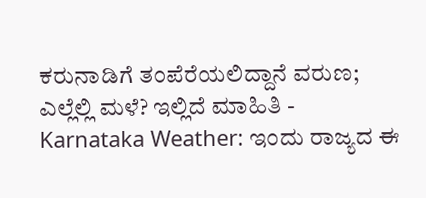ಕರುನಾಡಿಗೆ ತಂಪೆರೆಯಲಿದ್ದಾನೆ ವರುಣ; ಎಲ್ಲೆಲ್ಲಿ ಮಳೆ? ಇಲ್ಲಿದೆ ಮಾಹಿತಿ -
Karnataka Weather: ಇಂದು ರಾಜ್ಯದ ಈ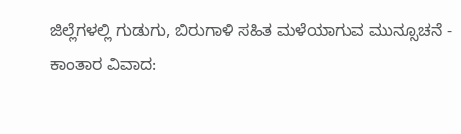ಜಿಲ್ಲೆಗಳಲ್ಲಿ ಗುಡುಗು, ಬಿರುಗಾಳಿ ಸಹಿತ ಮಳೆಯಾಗುವ ಮುನ್ಸೂಚನೆ -
ಕಾಂತಾರ ವಿವಾದ: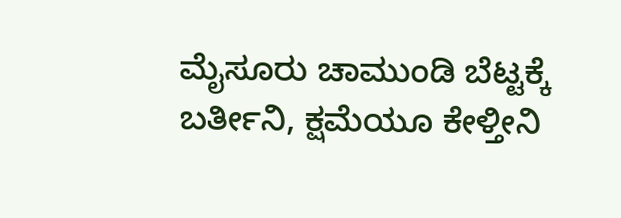ಮೈಸೂರು ಚಾಮುಂಡಿ ಬೆಟ್ಟಕ್ಕೆ ಬರ್ತೀನಿ, ಕ್ಷಮೆಯೂ ಕೇಳ್ತೀನಿ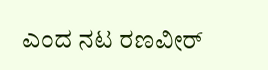ಎಂದ ನಟ ರಣವೀರ್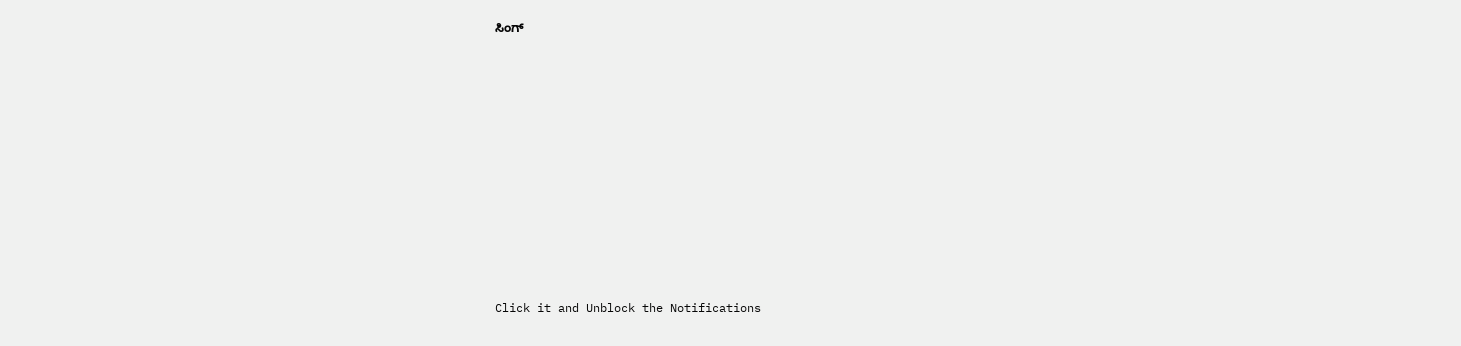ಸಿಂಗ್












Click it and Unblock the Notifications